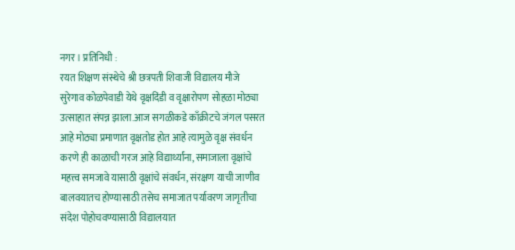नगर । प्रतिनिधी :
रयत शिक्षण संस्थेचे श्री छत्रपती शिवाजी विद्यालय मौजे सुरेगाव कोळपेवाडी येथे वृक्षदिंडी व वृक्षारोपण सोहळा मोठ्या उत्साहात संपन्न झाला.आज सगळीकडे काँक्रीटचे जंगल पसरत आहे मोठ्या प्रमाणात वृक्षतोड होत आहे त्यामुळे वृक्ष संवर्धन करणे ही काळाची गरज आहे विद्यार्थ्यांना, समाजाला वृक्षांचे महत्त्व समजावे यासाठी वृक्षांचे संवर्धन, संरक्षण याची जाणीव बालवयातच होण्यासाठी तसेच समाजात पर्यावरण जागृतीचा संदेश पोहोचवण्यासाठी विद्यालयात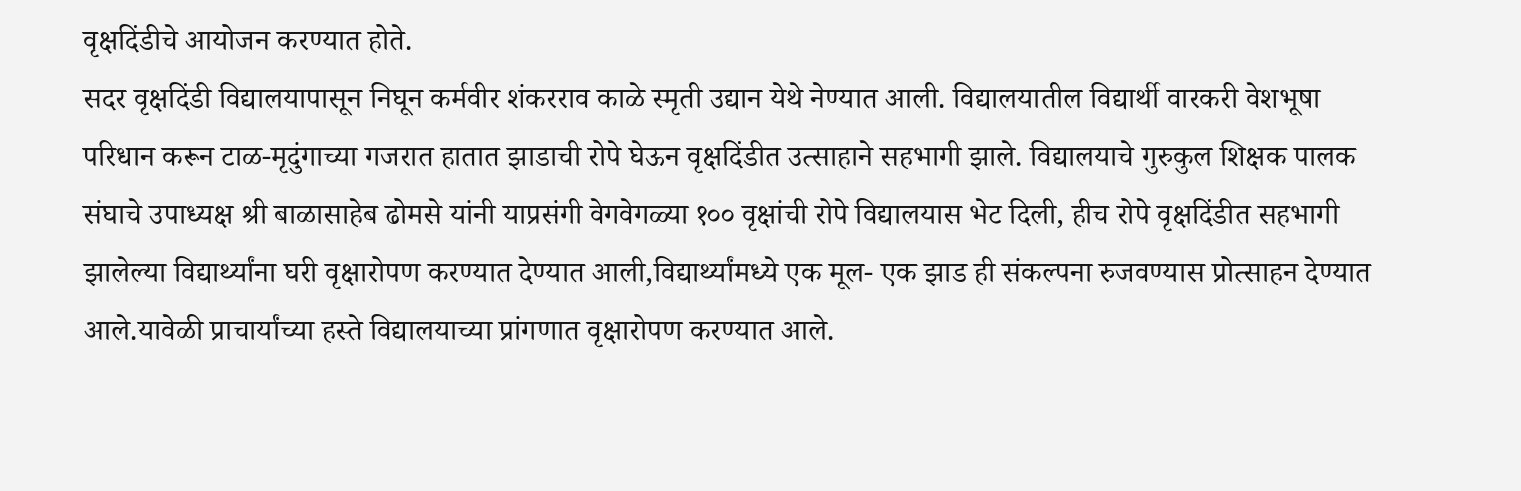वृक्षदिंडीचे आयोजन करण्यात होते.
सदर वृक्षदिंडी विद्यालयापासून निघून कर्मवीर शंकरराव काळे स्मृती उद्यान येथे नेण्यात आली. विद्यालयातील विद्यार्थी वारकरी वेशभूषा परिधान करून टाळ-मृदुंगाच्या गजरात हातात झाडाची रोपे घेऊन वृक्षदिंडीत उत्साहाने सहभागी झाले. विद्यालयाचे गुरुकुल शिक्षक पालक संघाचे उपाध्यक्ष श्री बाळासाहेब ढोमसे यांनी याप्रसंगी वेगवेगळ्या १०० वृक्षांची रोपे विद्यालयास भेट दिली, हीच रोपे वृक्षदिंडीत सहभागी झालेल्या विद्यार्थ्यांना घरी वृक्षारोपण करण्यात देण्यात आली,विद्यार्थ्यांमध्ये एक मूल- एक झाड ही संकल्पना रुजवण्यास प्रोत्साहन देण्यात आले.यावेळी प्राचार्यांच्या हस्ते विद्यालयाच्या प्रांगणात वृक्षारोपण करण्यात आले.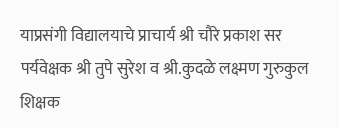याप्रसंगी विद्यालयाचे प्राचार्य श्री चौरे प्रकाश सर पर्यवेक्षक श्री तुपे सुरेश व श्री.कुदळे लक्ष्मण गुरुकुल शिक्षक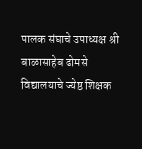पालक संघाचे उपाध्यक्ष श्री बाळासाहेब ढोमसे विद्यालयाचे ज्येष्ठ शिक्षक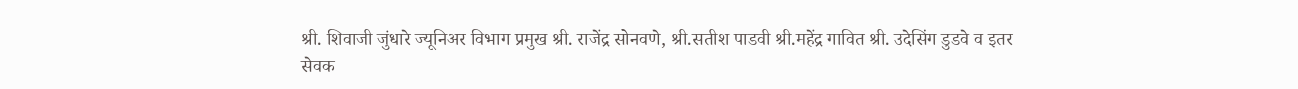श्री. शिवाजी जुंधारे ज्यूनिअर विभाग प्रमुख श्री. राजेंद्र सोनवणे, श्री.सतीश पाडवी श्री.महेंद्र गावित श्री. उदेसिंग डुडवे व इतर सेवक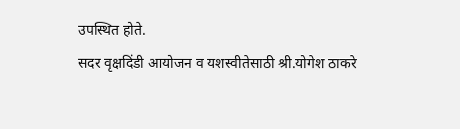उपस्थित होते.
सदर वृक्षदिंडी आयोजन व यशस्वीतेसाठी श्री.योगेश ठाकरे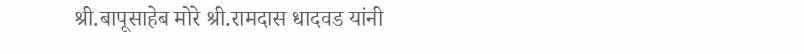श्री.बापूसाहेब मोरे श्री.रामदास धादवड यांनी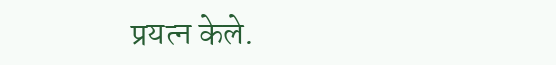प्रयत्न केले.